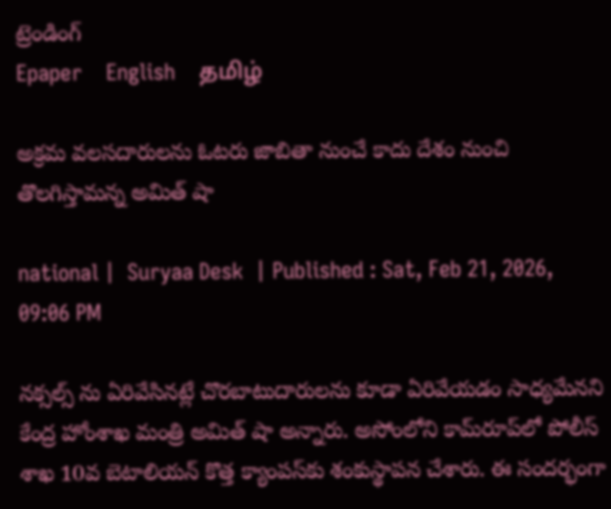ట్రెండింగ్
Epaper    English    தமிழ்

అక్రమ వలసదారులను ఓటరు జాబితా నుంచే కాదు దేశం నుంచి తొలగిస్తామన్న అమిత్ షా

national |  Suryaa Desk  | Published : Sat, Feb 21, 2026, 09:06 PM

నక్సల్స్ ను ఏరివేసినట్లే చొరబాటుదారులను కూడా ఏరివేయడం సాధ్యమేనని కేంద్ర హోంశాఖ మంత్రి అమిత్ షా అన్నారు. అసోంలోని కామ్‌రూప్‌లో పోలీస్ శాఖ 10వ బెటాలియన్ కొత్త క్యాంపస్‌కు శంకుస్థాపన చేశారు. ఈ సందర్భంగా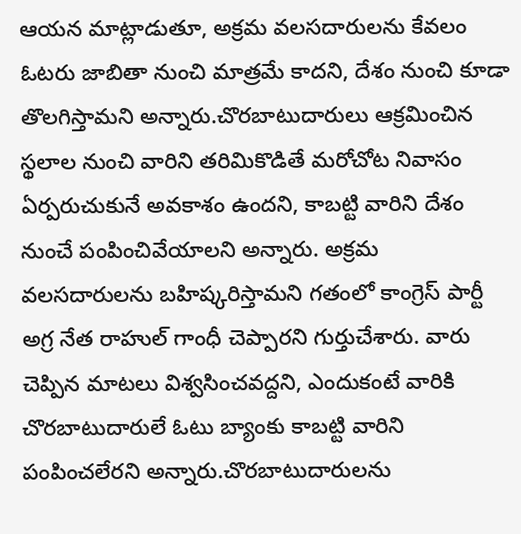ఆయన మాట్లాడుతూ, అక్రమ వలసదారులను కేవలం ఓటరు జాబితా నుంచి మాత్రమే కాదని, దేశం నుంచి కూడా తొలగిస్తామని అన్నారు.చొరబాటుదారులు ఆక్రమించిన స్థలాల నుంచి వారిని తరిమికొడితే మరోచోట నివాసం ఏర్పరుచుకునే అవకాశం ఉందని, కాబట్టి వారిని దేశం నుంచే పంపించివేయాలని అన్నారు. అక్రమ వలసదారులను బహిష్కరిస్తామని గతంలో కాంగ్రెస్ పార్టీ అగ్ర నేత రాహుల్ గాంధీ చెప్పారని గుర్తుచేశారు. వారు చెప్పిన మాటలు విశ్వసించవద్దని, ఎందుకంటే వారికి చొరబాటుదారులే ఓటు బ్యాంకు కాబట్టి వారిని పంపించలేరని అన్నారు.చొరబాటుదారులను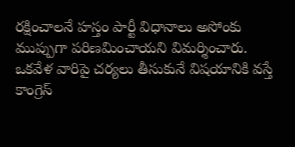రక్షించాలనే హస్తం పార్టీ విధానాలు అసోంకు ముప్పుగా పరిణమించాయని విమర్శించారు. ఒకవేళ వారిపై చర్యలు తీసుకునే విషయానికి వస్తే కాంగ్రెస్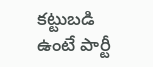కట్టుబడి ఉంటే పార్టీ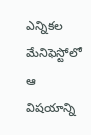ఎన్నికల మేనిఫెస్టోలో ఆ విషయాన్ని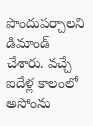పొందుపర్చాలని డిమాండ్ చేశారు. వచ్చే ఐదేళ్ల కాలంలో అసోంను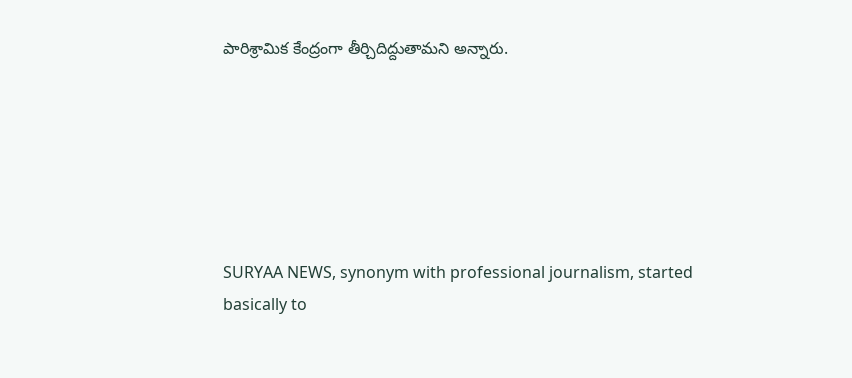పారిశ్రామిక కేంద్రంగా తీర్చిదిద్దుతామని అన్నారు.






SURYAA NEWS, synonym with professional journalism, started basically to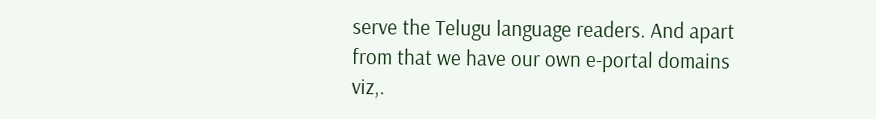serve the Telugu language readers. And apart from that we have our own e-portal domains viz,.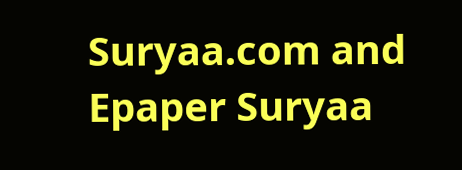Suryaa.com and Epaper Suryaa